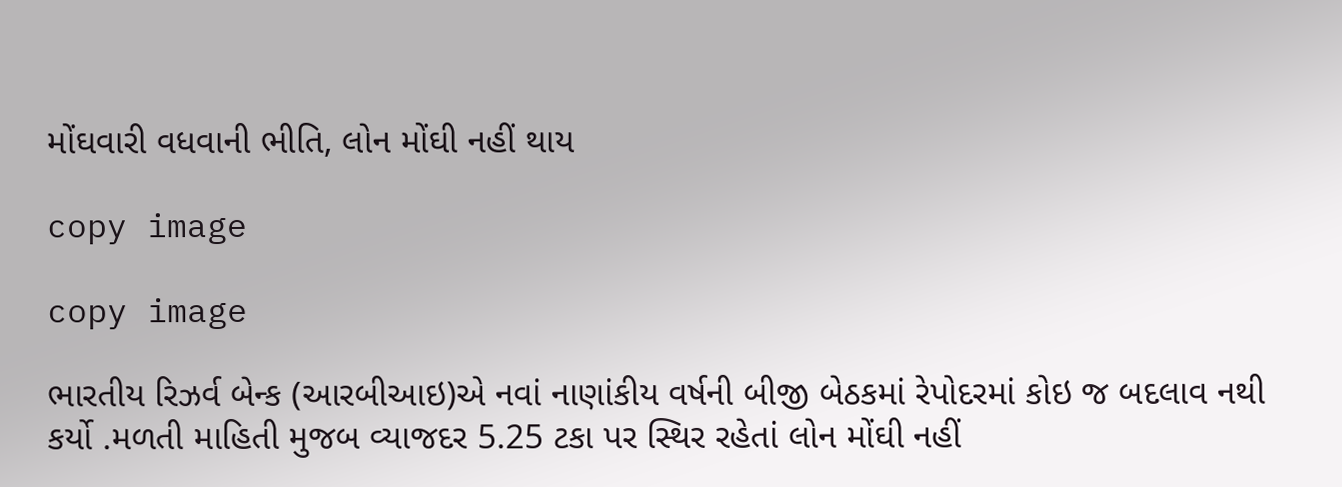મોંઘવારી વધવાની ભીતિ, લોન મોંઘી નહીં થાય

copy image

copy image

ભારતીય રિઝર્વ બેન્ક (આરબીઆઇ)એ નવાં નાણાંકીય વર્ષની બીજી બેઠકમાં રેપોદરમાં કોઇ જ બદલાવ નથી કર્યો .મળતી માહિતી મુજબ વ્યાજદર 5.25 ટકા પર સ્થિર રહેતાં લોન મોંઘી નહીં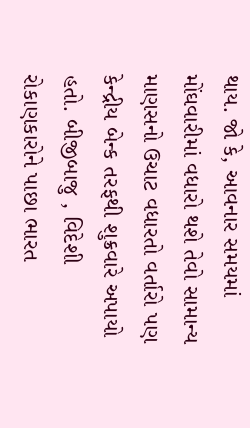થાય. જો કે, આવનાર સમયમાં મોંઘવારીમાં વધારો થશે તેવો સામાન્ય માણસનો ઉચાટ વધારતો વર્તારો પણ કેન્દ્રીય બેન્ક તરફથી શુક્રવારે અપાયો હતો. બીજીબાજુ , વિદેશી રોકાણકારોને પાછા ભારત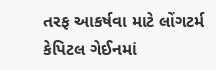તરફ આકર્ષવા માટે લોંગટર્મ કેપિટલ ગેઈનમાં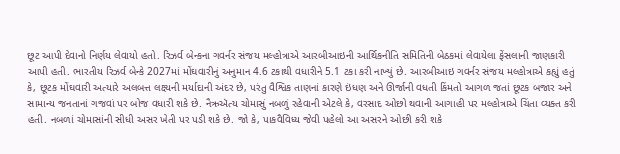છૂટ આપી દેવાનો નિર્ણય લેવાયો હતો. રિઝર્વ બેન્કના ગવર્નર સંજય મલ્હોત્રાએ આરબીઆઇની આર્થિકનીતિ સમિતિની બેઠકમાં લેવાયેલા ફેંસલાની જાણકારી આપી હતી. ભારતીય રિઝર્વ બેન્કે 2027માં મોંઘવારીનું અનુમાન 4.6 ટકાથી વધારીને 5.1 ટકા કરી નાખ્યું છે. આરબીઆઇ ગવર્નર સંજય મલ્હોત્રાએ કહ્યું હતું કે, છૂટક મોંઘવારી અત્યારે અલબત્ત લક્ષ્યની મર્યાદાની અંદર છે, પરંતુ વૈશ્વિક તાણનાં કારણે ઇંધણ અને ઊર્જાની વધતી કિંમતો આગળ જતાં છૂટક બજાર અને સામાન્ય જનતાનાં ગજવાં પર બોજ વધારી શકે છે. નૈઋઍત્ય ચોમાસું નબળું રહેવાની એટલે કે, વરસાદ ઓછો થવાની આગાહી પર મલ્હોત્રાએ ચિંતા વ્યક્ત કરી હતી. નબળાં ચોમાસાંની સીધી અસર ખેતી પર પડી શકે છે. જો કે, પાકવૈવિધ્ય જેવી પહેલો આ અસરને ઓછી કરી શકે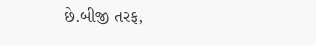છે.બીજી તરફ,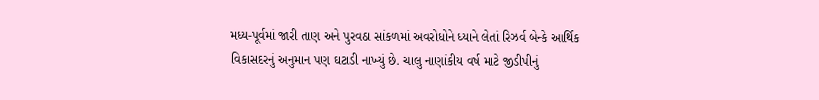મધ્ય-પૂર્વમાં જારી તાણ અને પુરવઠા સાંકળમાં અવરોધોને ધ્યાને લેતાં રિઝર્વ બેન્કે આર્થિક વિકાસદરનું અનુમાન પણ ઘટાડી નાખ્યું છે. ચાલુ નાણાંકીય વર્ષ માટે જીડીપીનું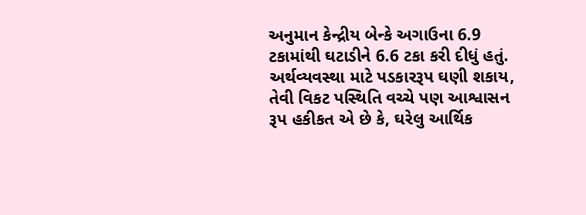અનુમાન કેન્દ્રીય બેન્કે અગાઉના 6.9 ટકામાંથી ઘટાડીને 6.6 ટકા કરી દીધું હતું. અર્થવ્યવસ્થા માટે પડકારરૂપ ઘણી શકાય, તેવી વિકટ પસ્થિતિ વચ્ચે પણ આશ્વાસન રૂપ હકીકત એ છે કે, ઘરેલુ આર્થિક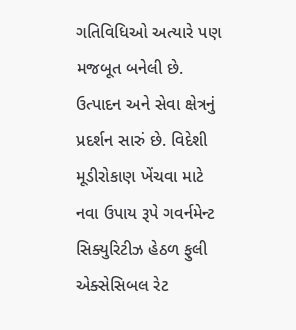ગતિવિધિઓ અત્યારે પણ મજબૂત બનેલી છે. ઉત્પાદન અને સેવા ક્ષેત્રનું પ્રદર્શન સારું છે. વિદેશી મૂડીરોકાણ ખેંચવા માટે નવા ઉપાય રૂપે ગવર્નમેન્ટ સિક્યુરિટીઝ હેઠળ ફુલી એક્સેસિબલ રેટ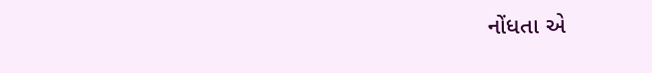નોંધતા એ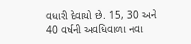વધારી દેવાયો છે. 15, 30 અને 40 વર્ષની અવધિવાળા નવા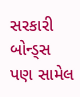સરકારી બોન્ડ્સ પણ સામેલ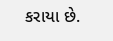કરાયા છે.